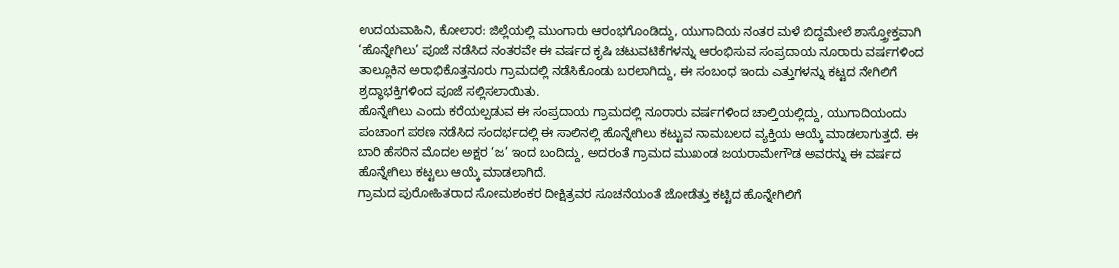ಉದಯವಾಹಿನಿ, ಕೋಲಾರ: ಜಿಲ್ಲೆಯಲ್ಲಿ ಮುಂಗಾರು ಆರಂಭಗೊಂಡಿದ್ದು, ಯುಗಾದಿಯ ನಂತರ ಮಳೆ ಬಿದ್ದಮೇಲೆ ಶಾಸ್ತ್ರೋಕ್ತವಾಗಿ ‘ಹೊನ್ನೇಗಿಲು’ ಪೂಜೆ ನಡೆಸಿದ ನಂತರವೇ ಈ ವರ್ಷದ ಕೃಷಿ ಚಟುವಟಿಕೆಗಳನ್ನು ಆರಂಭಿಸುವ ಸಂಪ್ರದಾಯ ನೂರಾರು ವರ್ಷಗಳಿಂದ ತಾಲ್ಲೂಕಿನ ಅರಾಭಿಕೊತ್ತನೂರು ಗ್ರಾಮದಲ್ಲಿ ನಡೆಸಿಕೊಂಡು ಬರಲಾಗಿದ್ದು, ಈ ಸಂಬಂಧ ಇಂದು ಎತ್ತುಗಳನ್ನು ಕಟ್ಟದ ನೇಗಿಲಿಗೆ ಶ್ರದ್ಧಾಭಕ್ತಿಗಳಿಂದ ಪೂಜೆ ಸಲ್ಲಿಸಲಾಯಿತು.
ಹೊನ್ನೇಗಿಲು ಎಂದು ಕರೆಯಲ್ಪಡುವ ಈ ಸಂಪ್ರದಾಯ ಗ್ರಾಮದಲ್ಲಿ ನೂರಾರು ವರ್ಷಗಳಿಂದ ಚಾಲ್ತಿಯಲ್ಲಿದ್ದು, ಯುಗಾದಿಯಂದು ಪಂಚಾಂಗ ಪಠಣ ನಡೆಸಿದ ಸಂದರ್ಭದಲ್ಲಿ ಈ ಸಾಲಿನಲ್ಲಿ ಹೊನ್ನೇಗಿಲು ಕಟ್ಟುವ ನಾಮಬಲದ ವ್ಯಕ್ತಿಯ ಆಯ್ಕೆ ಮಾಡಲಾಗುತ್ತದೆ. ಈ ಬಾರಿ ಹೆಸರಿನ ಮೊದಲ ಅಕ್ಷರ ‘ಜ’ ಇಂದ ಬಂದಿದ್ದು, ಅದರಂತೆ ಗ್ರಾಮದ ಮುಖಂಡ ಜಯರಾಮೇಗೌಡ ಅವರನ್ನು ಈ ವರ್ಷದ ಹೊನ್ನೇಗಿಲು ಕಟ್ಟಲು ಆಯ್ಕೆ ಮಾಡಲಾಗಿದೆ.
ಗ್ರಾಮದ ಪುರೋಹಿತರಾದ ಸೋಮಶಂಕರ ದೀಕ್ಷಿತ್ರವರ ಸೂಚನೆಯಂತೆ ಜೋಡೆತ್ತು ಕಟ್ಟಿದ ಹೊನ್ನೇಗಿಲಿಗೆ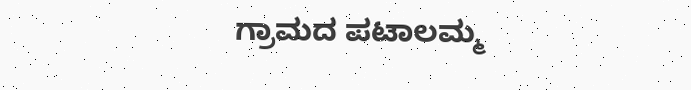ಗ್ರಾಮದ ಪಟಾಲಮ್ಮ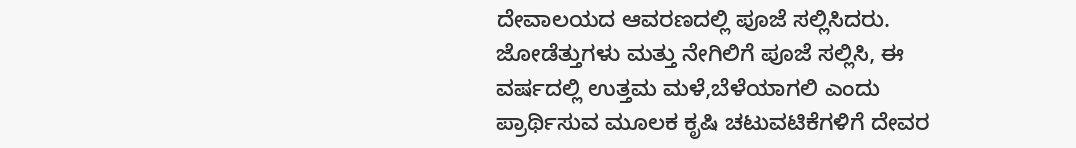ದೇವಾಲಯದ ಆವರಣದಲ್ಲಿ ಪೂಜೆ ಸಲ್ಲಿಸಿದರು.
ಜೋಡೆತ್ತುಗಳು ಮತ್ತು ನೇಗಿಲಿಗೆ ಪೂಜೆ ಸಲ್ಲಿಸಿ, ಈ ವರ್ಷದಲ್ಲಿ ಉತ್ತಮ ಮಳೆ,ಬೆಳೆಯಾಗಲಿ ಎಂದು ಪ್ರಾರ್ಥಿಸುವ ಮೂಲಕ ಕೃಷಿ ಚಟುವಟಿಕೆಗಳಿಗೆ ದೇವರ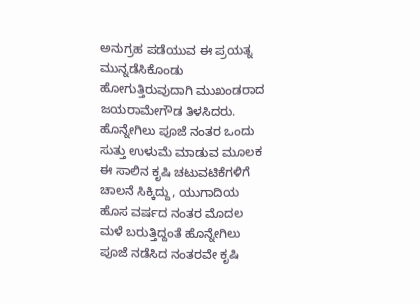ಅನುಗ್ರಹ ಪಡೆಯುವ ಈ ಪ್ರಯತ್ನ ಮುನ್ನಡೆಸಿಕೊಂಡು ಹೋಗುತ್ತಿರುವುದಾಗಿ ಮುಖಂಡರಾದ ಜಯರಾಮೇಗೌಡ ತಿಳಸಿದರು.
ಹೊನ್ನೇಗಿಲು ಪೂಜೆ ನಂತರ ಒಂದು ಸುತ್ತು ಉಳುಮೆ ಮಾಡುವ ಮೂಲಕ ಈ ಸಾಲಿನ ಕೃಷಿ ಚಟುವಟಿಕೆಗಳಿಗೆ ಚಾಲನೆ ಸಿಕ್ಕಿದ್ದು, ಯುಗಾದಿಯ ಹೊಸ ವರ್ಷದ ನಂತರ ಮೊದಲ ಮಳೆ ಬರುತ್ತಿದ್ದಂತೆ ಹೊನ್ನೇಗಿಲು ಪೂಜೆ ನಡೆಸಿದ ನಂತರವೇ ಕೃಷಿ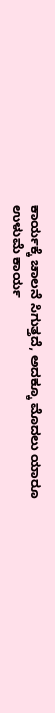ಕಾರ್ಯಕ್ಕೆ ಚಾಲನೆ ಸಿಗುತ್ತದೆ, ಅದಕ್ಕೂ ಮೊದಲು ಯಾರೂ ಉಳುಮೆ ಕಾರ್ಯ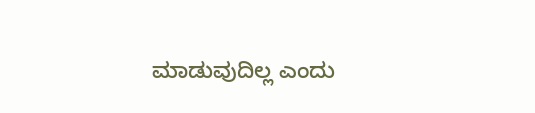ಮಾಡುವುದಿಲ್ಲ ಎಂದು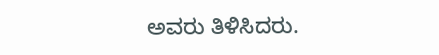ಅವರು ತಿಳಿಸಿದರು.